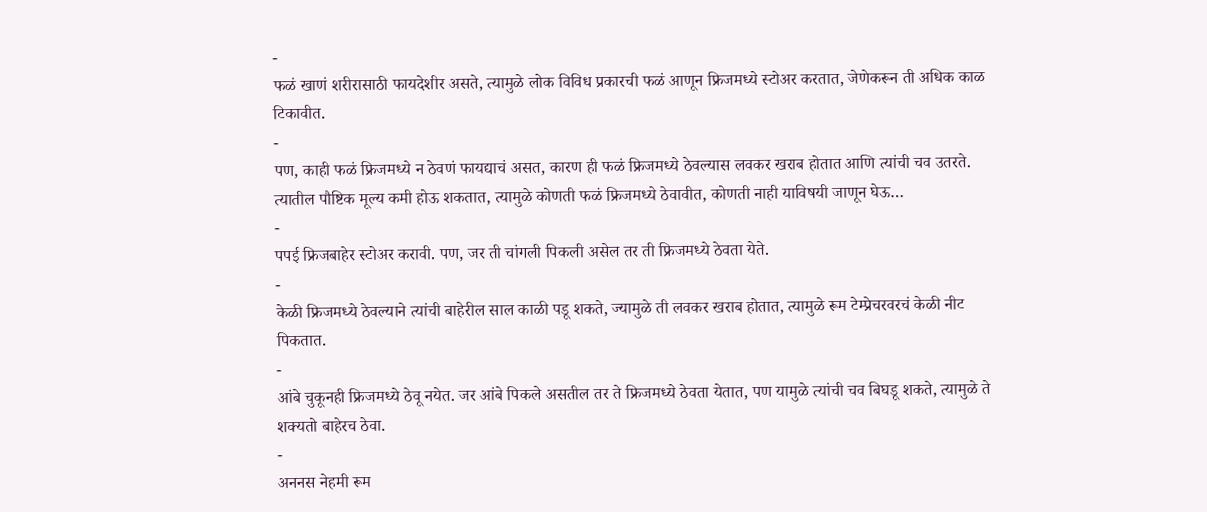-
फळं खाणं शरीरासाठी फायदेशीर असते, त्यामुळे लोक विविध प्रकारची फळं आणून फ्रिजमध्ये स्टोअर करतात, जेणेकरून ती अधिक काळ टिकावीत.
-
पण, काही फळं फ्रिजमध्ये न ठेवणं फायद्याचं असत, कारण ही फळं फ्रिजमध्ये ठेवल्यास लवकर खराब होतात आणि त्यांची चव उतरते. त्यातील पौष्टिक मूल्य कमी होऊ शकतात, त्यामुळे कोणती फळं फ्रिजमध्ये ठेवावीत, कोणती नाही याविषयी जाणून घेऊ…
-
पपई फ्रिजबाहेर स्टोअर करावी. पण, जर ती चांगली पिकली असेल तर ती फ्रिजमध्ये ठेवता येते.
-
केळी फ्रिजमध्ये ठेवल्याने त्यांची बाहेरील साल काळी पडू शकते, ज्यामुळे ती लवकर खराब होतात, त्यामुळे रूम टेम्प्रेचरवरचं केळी नीट पिकतात.
-
आंबे चुकूनही फ्रिजमध्ये ठेवू नयेत. जर आंबे पिकले असतील तर ते फ्रिजमध्ये ठेवता येतात, पण यामुळे त्यांची चव बिघडू शकते, त्यामुळे ते शक्यतो बाहेरच ठेवा.
-
अननस नेहमी रूम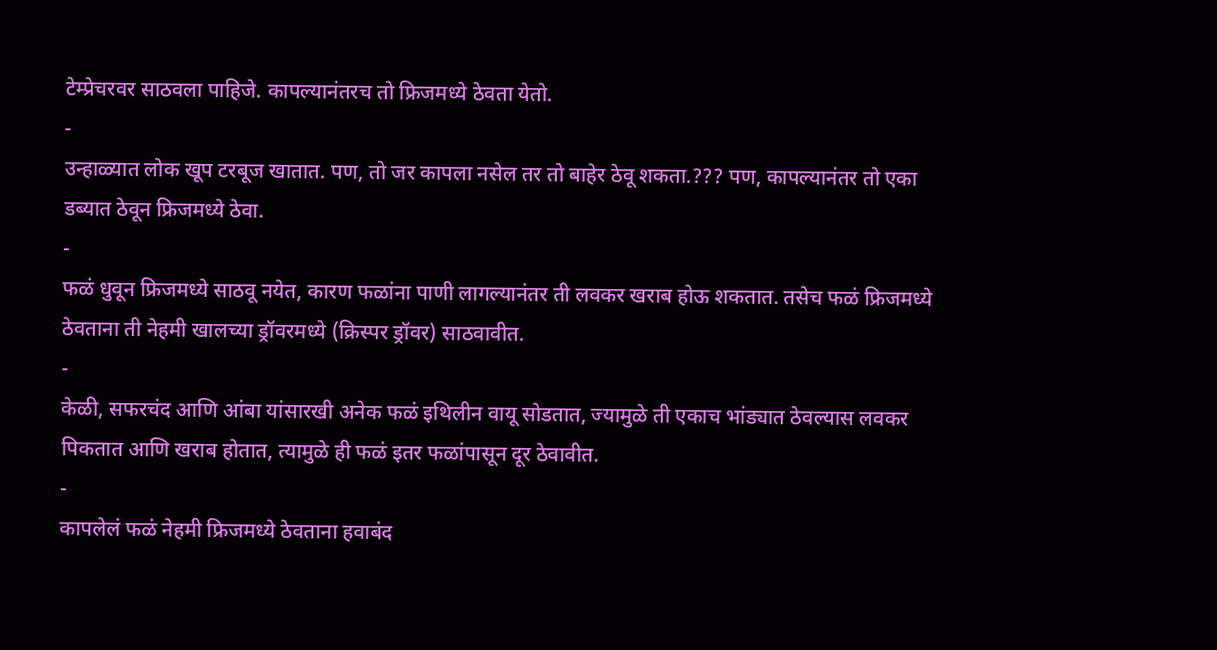टेम्प्रेचरवर साठवला पाहिजे. कापल्यानंतरच तो फ्रिजमध्ये ठेवता येतो.
-
उन्हाळ्यात लोक खूप टरबूज खातात. पण, तो जर कापला नसेल तर तो बाहेर ठेवू शकता.??? पण, कापल्यानंतर तो एका डब्यात ठेवून फ्रिजमध्ये ठेवा.
-
फळं धुवून फ्रिजमध्ये साठवू नयेत, कारण फळांना पाणी लागल्यानंतर ती लवकर खराब होऊ शकतात. तसेच फळं फ्रिजमध्ये ठेवताना ती नेहमी खालच्या ड्रॉवरमध्ये (क्रिस्पर ड्रॉवर) साठवावीत.
-
केळी, सफरचंद आणि आंबा यांसारखी अनेक फळं इथिलीन वायू सोडतात, ज्यामुळे ती एकाच भांड्यात ठेवल्यास लवकर पिकतात आणि खराब होतात, त्यामुळे ही फळं इतर फळांपासून दूर ठेवावीत.
-
कापलेलं फळं नेहमी फ्रिजमध्ये ठेवताना हवाबंद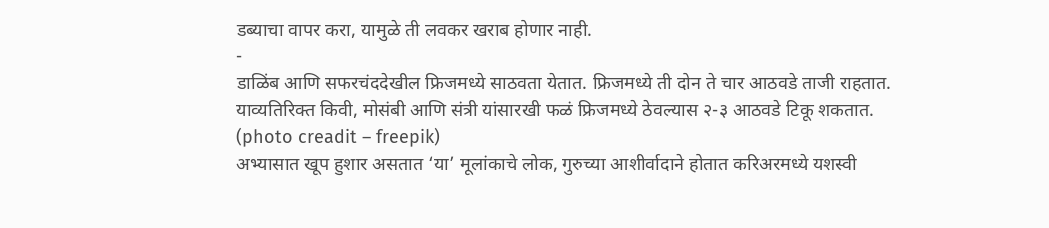डब्याचा वापर करा, यामुळे ती लवकर खराब होणार नाही.
-
डाळिंब आणि सफरचंददेखील फ्रिजमध्ये साठवता येतात. फ्रिजमध्ये ती दोन ते चार आठवडे ताजी राहतात. याव्यतिरिक्त किवी, मोसंबी आणि संत्री यांसारखी फळं फ्रिजमध्ये ठेवल्यास २-३ आठवडे टिकू शकतात. (photo creadit – freepik)
अभ्यासात खूप हुशार असतात ‘या’ मूलांकाचे लोक, गुरुच्या आशीर्वादाने होतात करिअरमध्ये यशस्वी